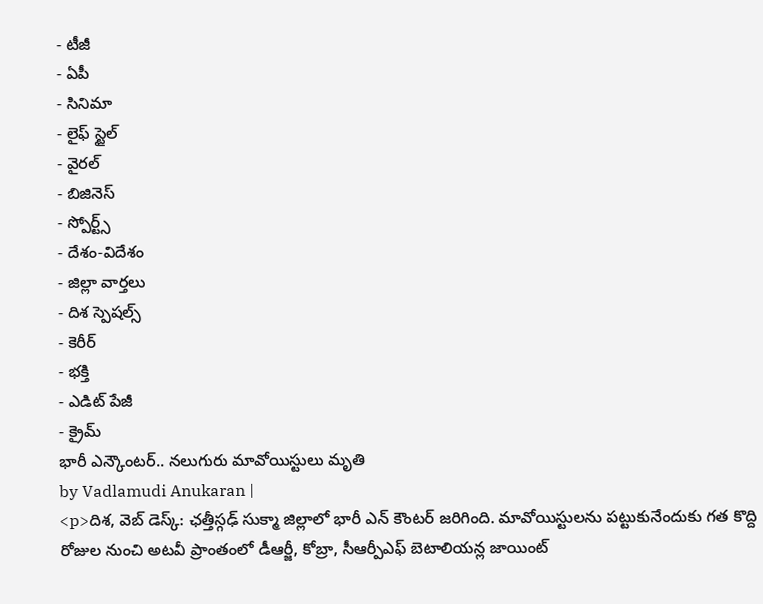- టీజీ
- ఏపీ
- సినిమా
- లైఫ్ స్టైల్
- వైరల్
- బిజినెస్
- స్పోర్ట్స్
- దేశం-విదేశం
- జిల్లా వార్తలు
- దిశ స్పెషల్స్
- కెరీర్
- భక్తి
- ఎడిట్ పేజీ
- క్రైమ్
భారీ ఎన్కౌంటర్.. నలుగురు మావోయిస్టులు మృతి
by Vadlamudi Anukaran |
<p>దిశ, వెబ్ డెస్క్: ఛత్తీస్గఢ్ సుక్మా జిల్లాలో భారీ ఎన్ కౌంటర్ జరిగింది. మావోయిస్టులను పట్టుకునేందుకు గత కొద్ది రోజుల నుంచి అటవీ ప్రాంతంలో డీఆర్జీ, కోబ్రా, సీఆర్పీఎఫ్ బెటాలియన్ల జాయింట్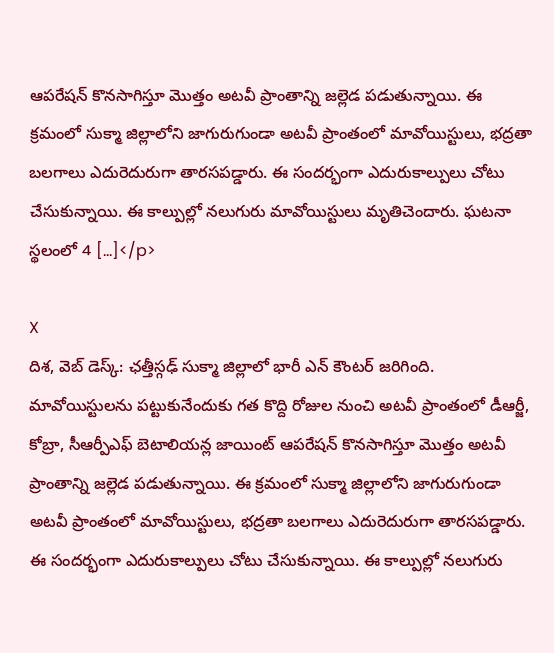ఆపరేషన్ కొనసాగిస్తూ మొత్తం అటవీ ప్రాంతాన్ని జల్లెడ పడుతున్నాయి. ఈ క్రమంలో సుక్మా జిల్లాలోని జాగురుగుండా అటవీ ప్రాంతంలో మావోయిస్టులు, భద్రతా బలగాలు ఎదురెదురుగా తారసపడ్డారు. ఈ సందర్భంగా ఎదురుకాల్పులు చోటు చేసుకున్నాయి. ఈ కాల్పుల్లో నలుగురు మావోయిస్టులు మృతిచెందారు. ఘటనా స్థలంలో 4 […]</p>

X
దిశ, వెబ్ డెస్క్: ఛత్తీస్గఢ్ సుక్మా జిల్లాలో భారీ ఎన్ కౌంటర్ జరిగింది. మావోయిస్టులను పట్టుకునేందుకు గత కొద్ది రోజుల నుంచి అటవీ ప్రాంతంలో డీఆర్జీ, కోబ్రా, సీఆర్పీఎఫ్ బెటాలియన్ల జాయింట్ ఆపరేషన్ కొనసాగిస్తూ మొత్తం అటవీ ప్రాంతాన్ని జల్లెడ పడుతున్నాయి. ఈ క్రమంలో సుక్మా జిల్లాలోని జాగురుగుండా అటవీ ప్రాంతంలో మావోయిస్టులు, భద్రతా బలగాలు ఎదురెదురుగా తారసపడ్డారు. ఈ సందర్భంగా ఎదురుకాల్పులు చోటు చేసుకున్నాయి. ఈ కాల్పుల్లో నలుగురు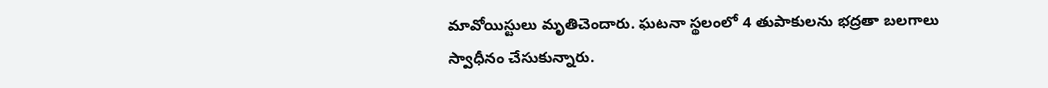మావోయిస్టులు మృతిచెందారు. ఘటనా స్థలంలో 4 తుపాకులను భద్రతా బలగాలు స్వాధీనం చేసుకున్నారు.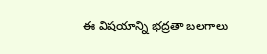ఈ విషయాన్ని భద్రతా బలగాలు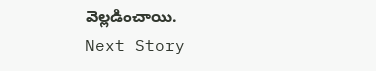వెల్లడించాయి.
Next Story